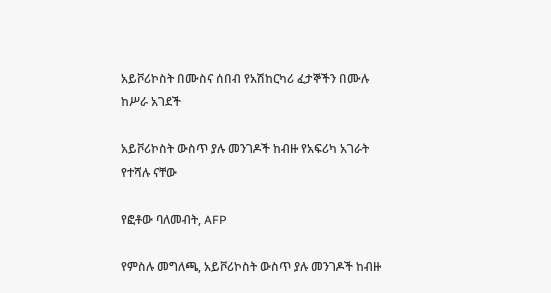አይቮሪኮስት በሙስና ሰበብ የአሽከርካሪ ፈታኞችን በሙሉ ከሥራ አገደች

አይቮሪኮስት ውስጥ ያሉ መንገዶች ከብዙ የአፍሪካ አገራት የተሻሉ ናቸው

የፎቶው ባለመብት, AFP

የምስሉ መግለጫ, አይቮሪኮስት ውስጥ ያሉ መንገዶች ከብዙ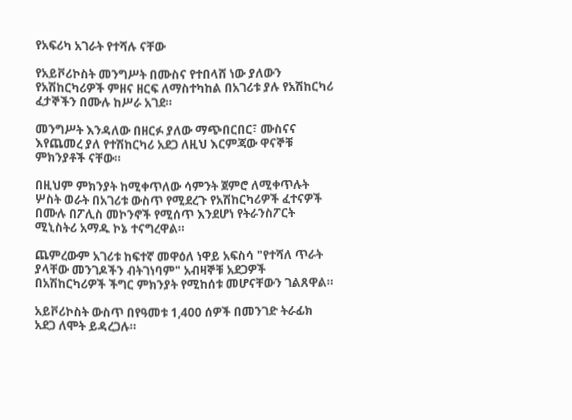የአፍሪካ አገራት የተሻሉ ናቸው

የአይቮሪኮስት መንግሥት በሙስና የተበላሸ ነው ያለውን የአሽከርካሪዎች ምዘና ዘርፍ ለማስተካከል በአገሪቱ ያሉ የአሽከርካሪ ፈታኞችን በሙሉ ከሥራ አገደ።

መንግሥት እንዳለው በዘርፉ ያለው ማጭበርበር፣ ሙስናና እየጨመረ ያለ የተሽከርካሪ አደጋ ለዚህ እርምጃው ዋናኞቹ ምክንያቶች ናቸው።

በዚህም ምክንያት ከሚቀጥለው ሳምንት ጀምሮ ለሚቀጥሉት ሦስት ወራት በአገሪቱ ውስጥ የሚደረጉ የአሽከርካሪዎች ፈተናዎች በሙሉ በፖሊስ መኮንኖች የሚሰጥ እንደሆነ የትራንስፖርት ሚኒስትሪ አማዱ ኮኔ ተናግረዋል።

ጨምረውም አገሪቱ ከፍተኛ መዋዕለ ነዋይ አፍስሳ "የተሻለ ጥራት ያላቸው መንገዶችን ብትገነባም" አብዛኞቹ አደጋዎች በአሽከርካሪዎች ችግር ምክንያት የሚከሰቱ መሆናቸውን ገልጸዋል።

አይቮሪኮስት ውስጥ በየዓመቱ 1,400 ሰዎች በመንገድ ትራፊክ አደጋ ለሞት ይዳረጋሉ።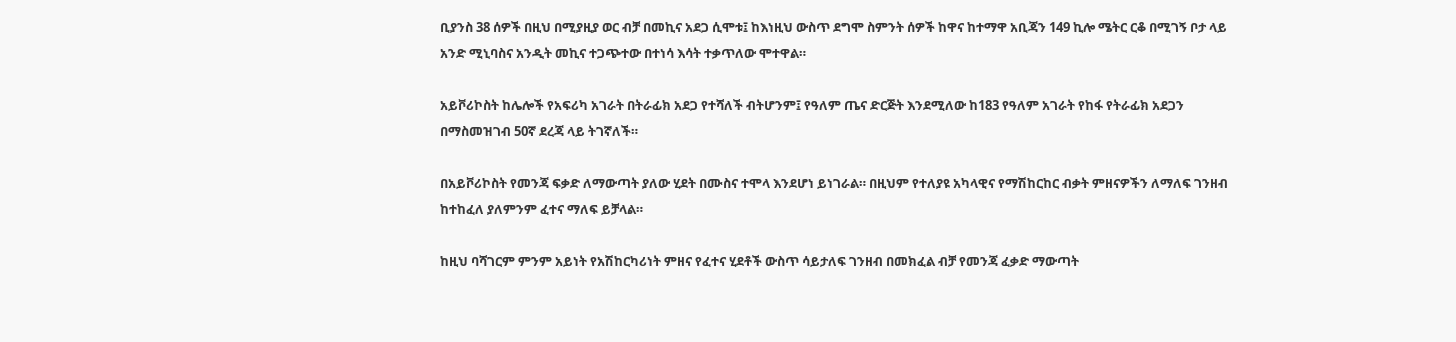ቢያንስ 38 ሰዎች በዚህ በሚያዚያ ወር ብቻ በመኪና አደጋ ሲሞቱ፤ ከእነዚህ ውስጥ ደግሞ ስምንት ሰዎች ከዋና ከተማዋ አቢጃን 149 ኪሎ ሜትር ርቆ በሚገኝ ቦታ ላይ አንድ ሚኒባስና አንዲት መኪና ተጋጭተው በተነሳ እሳት ተቃጥለው ሞተዋል።

አይቮሪኮስት ከሌሎች የአፍሪካ አገራት በትራፊክ አደጋ የተሻለች ብትሆንም፤ የዓለም ጤና ድርጅት እንደሚለው ከ183 የዓለም አገራት የከፋ የትራፊክ አደጋን በማስመዝገብ 50ኛ ደረጃ ላይ ትገኛለች።

በአይቮሪኮስት የመንጃ ፍቃድ ለማውጣት ያለው ሂደት በሙስና ተሞላ እንደሆነ ይነገራል። በዚህም የተለያዩ አካላዊና የማሽከርከር ብቃት ምዘናዎችን ለማለፍ ገንዘብ ከተከፈለ ያለምንም ፈተና ማለፍ ይቻላል።

ከዚህ ባሻገርም ምንም አይነት የአሽከርካሪነት ምዘና የፈተና ሂደቶች ውስጥ ሳይታለፍ ገንዘብ በመክፈል ብቻ የመንጃ ፈቃድ ማውጣት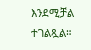እንደሚቻል ተገልጿል።